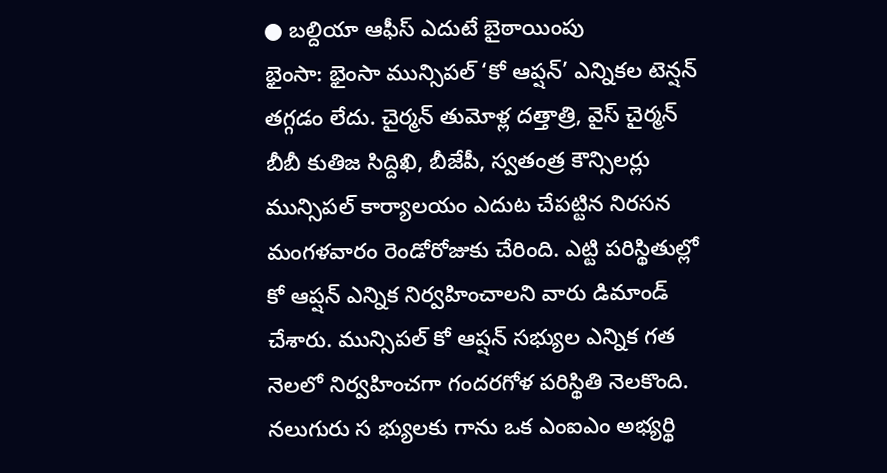● బల్దియా ఆఫీస్ ఎదుటే బైఠాయింపు
భైంసా: భైంసా మున్సిపల్ ‘కో ఆప్షన్’ ఎన్నికల టెన్షన్ తగ్గడం లేదు. చైర్మన్ తుమోళ్ల దత్తాత్రి, వైస్ చైర్మన్ బీబీ కుతిజ సిద్దిఖి, బీజేపీ, స్వతంత్ర కౌన్సిలర్లు మున్సిపల్ కార్యాలయం ఎదుట చేపట్టిన నిరసన మంగళవారం రెండోరోజుకు చేరింది. ఎట్టి పరిస్థితుల్లో కో ఆప్షన్ ఎన్నిక నిర్వహించాలని వారు డిమాండ్ చేశారు. మున్సిపల్ కో ఆప్షన్ సభ్యుల ఎన్నిక గత నెలలో నిర్వహించగా గందరగోళ పరిస్థితి నెలకొంది. నలుగురు స భ్యులకు గాను ఒక ఎంఐఎం అభ్యర్థి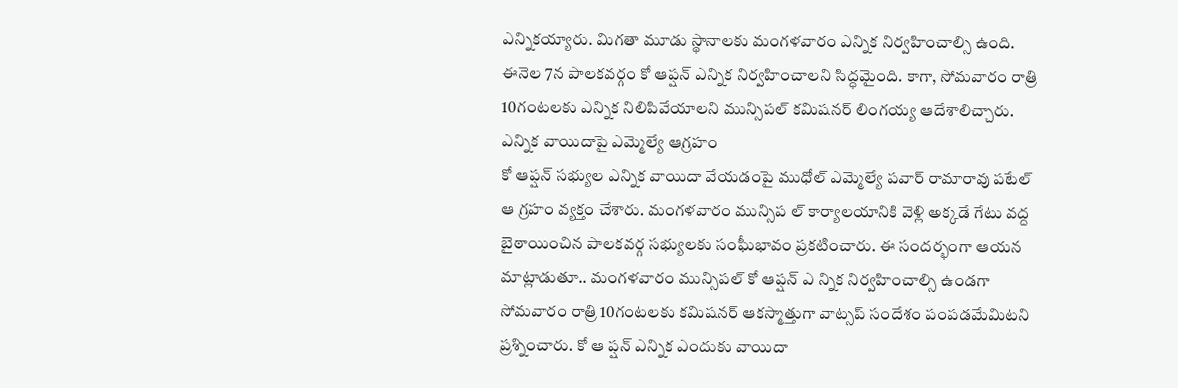ఎన్నికయ్యారు. మిగతా మూడు స్థానాలకు మంగళవారం ఎన్నిక నిర్వహించాల్సి ఉంది. ఈనెల 7న పాలకవర్గం కో ఆప్షన్ ఎన్నిక నిర్వహించాలని సిద్ధమైంది. కాగా, సోమవారం రాత్రి 10గంటలకు ఎన్నిక నిలిపివేయాలని మున్సిపల్ కమిషనర్ లింగయ్య ఆదేశాలిచ్చారు.
ఎన్నిక వాయిదాపై ఎమ్మెల్యే ఆగ్రహం
కో ఆప్షన్ సభ్యుల ఎన్నిక వాయిదా వేయడంపై ముధోల్ ఎమ్మెల్యే పవార్ రామారావు పటేల్ ఆ గ్రహం వ్యక్తం చేశారు. మంగళవారం మున్సిప ల్ కార్యాలయానికి వెళ్లి అక్కడే గేటు వద్ద బైఠాయించిన పాలకవర్గ సభ్యులకు సంఘీభావం ప్రకటించారు. ఈ సందర్భంగా ఆయన మాట్లాడుతూ.. మంగళవారం మున్సిపల్ కో ఆప్షన్ ఎ న్నిక నిర్వహించాల్సి ఉండగా సోమవారం రాత్రి 10గంటలకు కమిషనర్ ఆకస్మాత్తుగా వాట్సప్ సందేశం పంపడమేమిటని ప్రశ్నించారు. కో ఆ ప్షన్ ఎన్నిక ఎందుకు వాయిదా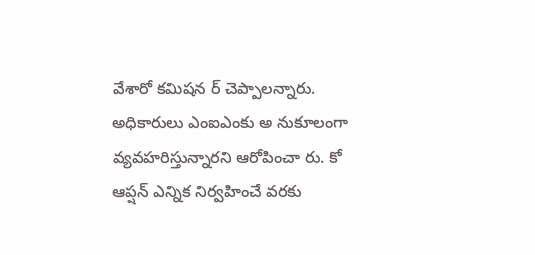వేశారో కమిషన ర్ చెప్పాలన్నారు. అధికారులు ఎంఐఎంకు అ నుకూలంగా వ్యవహరిస్తున్నారని ఆరోపించా రు. కో ఆప్షన్ ఎన్నిక నిర్వహించే వరకు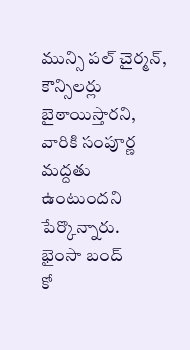మున్సి పల్ చైర్మన్, కౌన్సిలర్లు బైఠాయిస్తారని, వారికి సంపూర్ణ మద్దతు ఉంటుందని పేర్కొన్నారు.
భైంసా బంద్
కో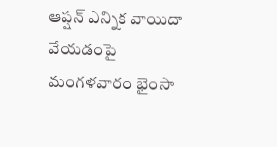ఆప్షన్ ఎన్నిక వాయిదా వేయడంపై మంగళవారం భైంసా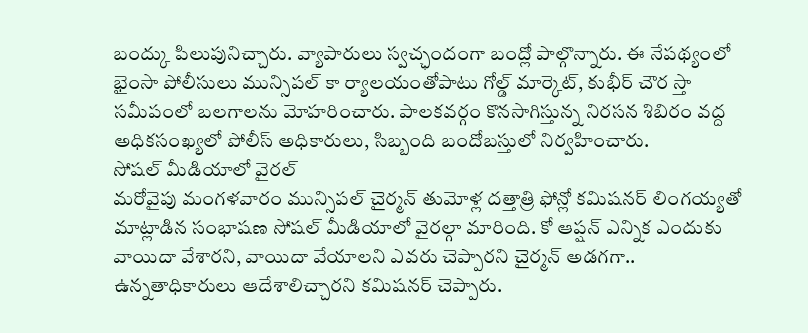బంద్కు పిలుపునిచ్చారు. వ్యాపారులు స్వచ్ఛందంగా బంద్లో పాల్గొన్నారు. ఈ నేపథ్యంలో భైంసా పోలీసులు మున్సిపల్ కా ర్యాలయంతోపాటు గోల్డ్ మార్కెట్, కుభీర్ చౌర స్తా సమీపంలో బలగాలను మోహరించారు. పాలకవర్గం కొనసాగిస్తున్న నిరసన శిబిరం వద్ద అధికసంఖ్యలో పోలీస్ అధికారులు, సిబ్బంది బందోబస్తులో నిర్వహించారు.
సోషల్ మీడియాలో వైరల్
మరోవైపు మంగళవారం మున్సిపల్ చైర్మన్ తుమోళ్ల దత్తాత్రి ఫోన్లో కమిషనర్ లింగయ్యతో మాట్లాడిన సంభాషణ సోషల్ మీడియాలో వైరల్గా మారింది. కో ఆప్షన్ ఎన్నిక ఎందుకు వాయిదా వేశారని, వాయిదా వేయాలని ఎవరు చెప్పారని చైర్మన్ అడగగా.. ఉన్నతాధికారులు ఆదేశాలిచ్చారని కమిషనర్ చెప్పారు.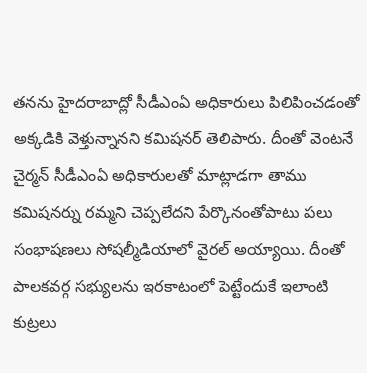తనను హైదరాబాద్లో సీడీఎంఏ అధికారులు పిలిపించడంతో అక్కడికి వెళ్తున్నానని కమిషనర్ తెలిపారు. దీంతో వెంటనే చైర్మన్ సీడీఎంఏ అధికారులతో మాట్లాడగా తాము కమిషనర్ను రమ్మని చెప్పలేదని పేర్కొనంతోపాటు పలు సంభాషణలు సోషల్మీడియాలో వైరల్ అయ్యాయి. దీంతో పాలకవర్గ సభ్యులను ఇరకాటంలో పెట్టేందుకే ఇలాంటి కుట్రలు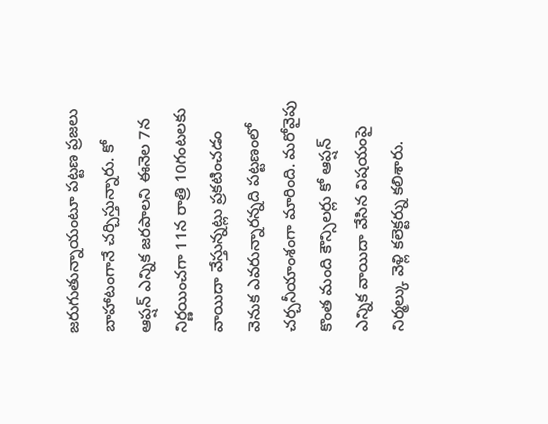జరుగుతున్నాయంటూ పట్టణ ప్రజలు బాహాటంగానే చర్చిస్తున్నారు. కో ఆప్షన్ ఎన్నిక జరపాలని ఈనెల 7న నిర్ణయించగా 11న రాత్రి 10గంటలకు వాయిదా వేస్తున్నట్లు ప్రకటించడం వెనుక ఎవరున్నారన్నది పట్టణంలో చర్చనీయాంశంగా మారింది. మరోవైపు కొంత మంది కౌన్సిలర్లు కో ఆప్షన్ ఎన్నిక వాయిదా వేసిన విషయంపై నిర్మల్కు వెళ్లి కలెక్టర్ను కలిశారు.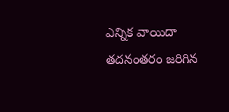ఎన్నిక వాయిదా తదనంతరం జరిగిన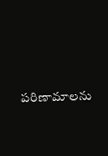పరిణామాలను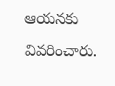ఆయనకు వివరించారు.